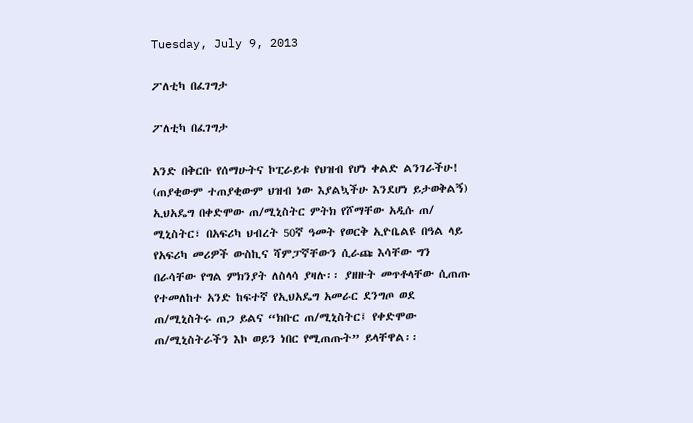Tuesday, July 9, 2013

ፖለቲካ በፈገግታ

ፖለቲካ በፈገግታ

አንድ በቅርቡ የሰማሁትና ኮፒራይቱ የህዝብ የሆነ ቀልድ ልንገራችሁ! (ጠያቂውም ተጠያቂውም ህዝብ ነው እያልኳችሁ እንደሆነ ይታወቅልኝ) ኢህአዴግ በቀድሞው ጠ/ሚኒስትር ምትክ የሾማቸው አዲሱ ጠ/ ሚኒስትር፣ በአፍሪካ ህብረት 50ኛ ዓመት የወርቅ ኢዮቤልዩ በዓል ላይ የአፍሪካ መሪዎች ውስኪና ሻምፓኛቸውን ሲራጩ እሳቸው ግን በራሳቸው የግል ምክንያት ለስላሳ ያዛሉ፡፡ ያዘዙት መጥቶላቸው ሲጠጡ የተመለከተ አንድ ከፍተኛ የኢህአዴግ አመራር ደንግጦ ወደ ጠ/ሚኒስትሩ ጠጋ ይልና “ክቡር ጠ/ሚኒስትር፤ የቀድሞው ጠ/ሚኒስትራችን እኮ ወይን ነበር የሚጠጡት” ይላቸዋል፡፡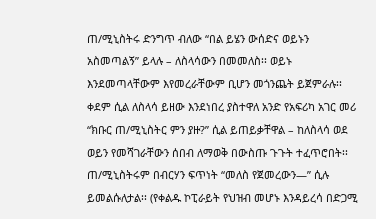ጠ/ሚኒስትሩ ድንግጥ ብለው “በል ይሄን ውሰድና ወይኑን አስመጣልኝ” ይላሉ – ለስላሳውን በመመለስ፡፡ ወይኑ እንደመጣላቸውም እየመረራቸውም ቢሆን መጎንጨት ይጀምራሉ፡፡ ቀደም ሲል ለስላሳ ይዘው እንደነበረ ያስተዋለ አንድ የአፍሪካ አገር መሪ “ክቡር ጠ/ሚኒስትር ምን ያዙ?” ሲል ይጠይቃቸዋል – ከለስላሳ ወደ ወይን የመሻገራቸውን ሰበብ ለማወቅ በውስጡ ጉጉት ተፈጥሮበት፡፡ ጠ/ሚኒስትሩም በብርሃን ፍጥነት “መለስ የጀመረውን—” ሲሉ ይመልሱለታል፡፡ (የቀልዱ ኮፒራይት የህዝብ መሆኑ እንዳይረሳ በድጋሚ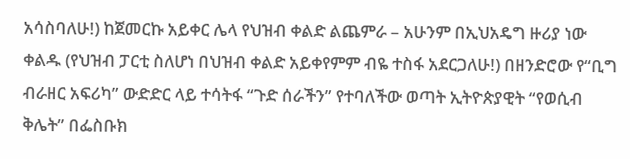አሳስባለሁ!) ከጀመርኩ አይቀር ሌላ የህዝብ ቀልድ ልጨምራ – አሁንም በኢህአዴግ ዙሪያ ነው ቀልዱ (የህዝብ ፓርቲ ስለሆነ በህዝብ ቀልድ አይቀየምም ብዬ ተስፋ አደርጋለሁ!) በዘንድሮው የ“ቢግ ብራዘር አፍሪካ” ውድድር ላይ ተሳትፋ “ጉድ ሰራችን” የተባለችው ወጣት ኢትዮጵያዊት “የወሲብ ቅሌት” በፌስቡክ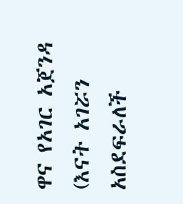ዋና የአገር አጀንዳ (እናት አገሯን አስደፍራለች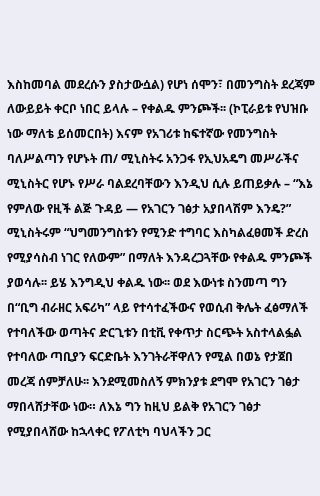እስከመባል መደረሱን ያስታውሷል) የሆነ ሰሞን፣ በመንግስት ደረጃም ለውይይት ቀርቦ ነበር ይላሉ – የቀልዱ ምንጮች፡፡ (ኮፒራይቱ የህዝቡ ነው ማለቴ ይሰመርበት) እናም የአገሪቱ ከፍተኛው የመንግስት ባለሥልጣን የሆኑት ጠ/ ሚኒስትሩ አንጋፋ የኢህአዴግ መሥራችና ሚኒስትር የሆኑ የሥራ ባልደረባቸውን እንዲህ ሲሉ ይጠይቃሉ – “እኔ የምለው የዚች ልጅ ጉዳይ — የአገርን ገፅታ አያበላሽም እንዴ?”
ሚኒስትሩም “ህግመንግስቱን የሚንድ ተግባር እስካልፈፀመች ድረስ የሚያሳስብ ነገር የለውም” በማለት እንዳረጋጓቸው የቀልዱ ምንጮች ያወሳሉ፡፡ ይሄ እንግዲህ ቀልዱ ነው፡፡ ወደ እውነቱ ስንመጣ ግን በ“ቢግ ብራዘር አፍሪካ” ላይ የተሳተፈችውና የወሲብ ቅሌት ፈፅማለች የተባለችው ወጣትና ድርጊቱን በቲቪ የቀጥታ ስርጭት አስተላልፏል የተባለው ጣቢያን ፍርድቤት እንገትራቸዋለን የሚል በወኔ የታጀበ መረጃ ሰምቻለሁ፡፡ እንደሚመስለኝ ምክንያቱ ደግሞ የአገርን ገፅታ ማበላሸታቸው ነው። ለእኔ ግን ከዚህ ይልቅ የአገርን ገፅታ የሚያበላሸው ከኋላቀር የፖለቲካ ባህላችን ጋር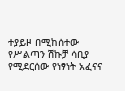ተያይዞ በሚከሰተው የሥልጣን ሽኩቻ ሳቢያ የሚደርሰው የነፃነት አፈናና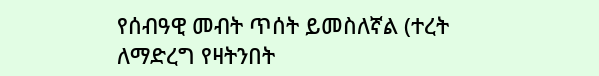የሰብዓዊ መብት ጥሰት ይመስለኛል (ተረት ለማድረግ የዛትንበት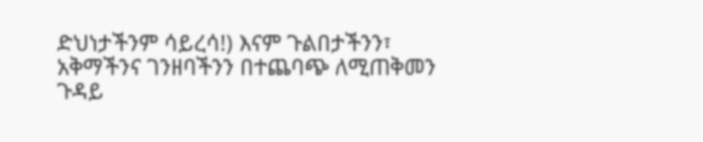ድህነታችንም ሳይረሳ!) እናም ጉልበታችንን፣ አቅማችንና ገንዘባችንን በተጨባጭ ለሚጠቅመን ጉዳይ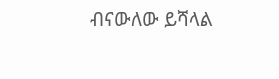ብናውለው ይሻላል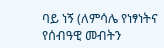ባይ ነኝ (ለምሳሌ የነፃነትና የሰብዓዊ መብትን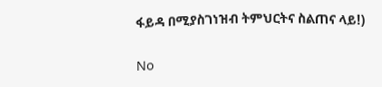ፋይዳ በሚያስገነዝብ ትምህርትና ስልጠና ላይ!)

No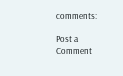comments:

Post a Comment